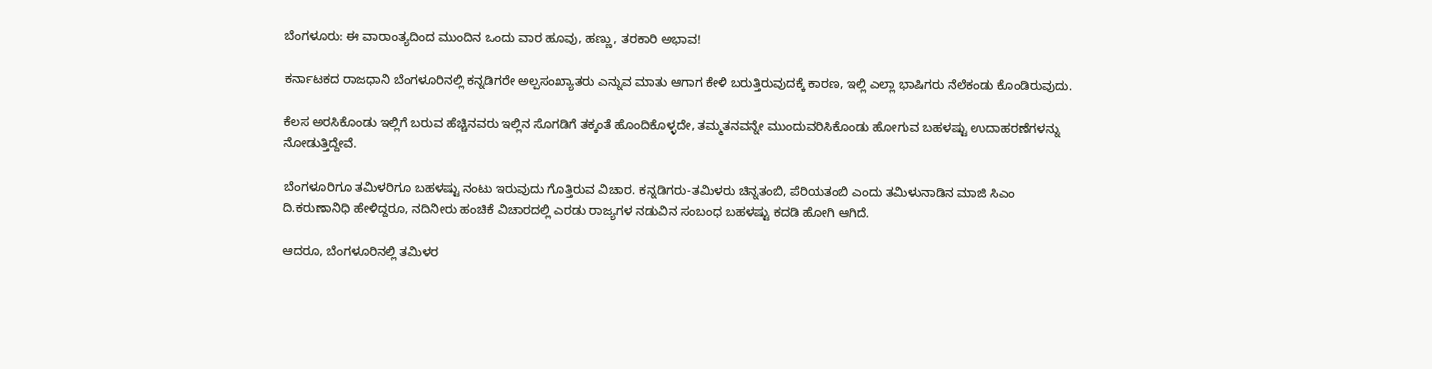ಬೆಂಗಳೂರು: ಈ ವಾರಾಂತ್ಯದಿಂದ ಮುಂದಿನ ಒಂದು ವಾರ ಹೂವು, ಹಣ್ಣು, ತರಕಾರಿ ಅಭಾವ!

ಕರ್ನಾಟಕದ ರಾಜಧಾನಿ ಬೆಂಗಳೂರಿನಲ್ಲಿ ಕನ್ನಡಿಗರೇ ಅಲ್ಪಸಂಖ್ಯಾತರು ಎನ್ನುವ ಮಾತು ಆಗಾಗ ಕೇಳಿ ಬರುತ್ತಿರುವುದಕ್ಕೆ ಕಾರಣ, ಇಲ್ಲಿ ಎಲ್ಲಾ ಭಾಷಿಗರು ನೆಲೆಕಂಡು ಕೊಂಡಿರುವುದು.

ಕೆಲಸ ಅರಸಿಕೊಂಡು ಇಲ್ಲಿಗೆ ಬರುವ ಹೆಚ್ಚಿನವರು ಇಲ್ಲಿನ ಸೊಗಡಿಗೆ ತಕ್ಕಂತೆ ಹೊಂದಿಕೊಳ್ಳದೇ, ತಮ್ಮತನವನ್ನೇ ಮುಂದುವರಿಸಿಕೊಂಡು ಹೋಗುವ ಬಹಳಷ್ಟು ಉದಾಹರಣೆಗಳನ್ನು ನೋಡುತ್ತಿದ್ದೇವೆ.

ಬೆಂಗಳೂರಿಗೂ ತಮಿಳರಿಗೂ ಬಹಳಷ್ಟು ನಂಟು ಇರುವುದು ಗೊತ್ತಿರುವ ವಿಚಾರ. ಕನ್ನಡಿಗರು-ತಮಿಳರು ಚಿನ್ನತಂಬಿ, ಪೆರಿಯತಂಬಿ ಎಂದು ತಮಿಳುನಾಡಿನ ಮಾಜಿ ಸಿಎಂ ದಿ.ಕರುಣಾನಿಧಿ ಹೇಳಿದ್ದರೂ, ನದಿನೀರು ಹಂಚಿಕೆ ವಿಚಾರದಲ್ಲಿ ಎರಡು ರಾಜ್ಯಗಳ ನಡುವಿನ ಸಂಬಂಧ ಬಹಳಷ್ಟು ಕದಡಿ ಹೋಗಿ ಆಗಿದೆ.

ಆದರೂ, ಬೆಂಗಳೂರಿನಲ್ಲಿ ತಮಿಳರ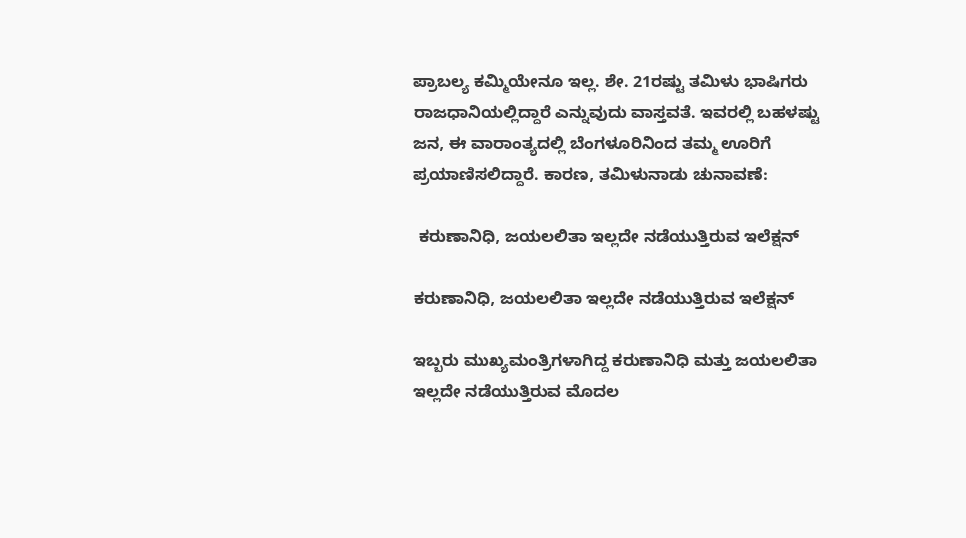ಪ್ರಾಬಲ್ಯ ಕಮ್ಮಿಯೇನೂ ಇಲ್ಲ. ಶೇ. 21ರಷ್ಟು ತಮಿಳು ಭಾಷಿಗರು ರಾಜಧಾನಿಯಲ್ಲಿದ್ದಾರೆ ಎನ್ನುವುದು ವಾಸ್ತವತೆ. ಇವರಲ್ಲಿ ಬಹಳಷ್ಟು ಜನ, ಈ ವಾರಾಂತ್ಯದಲ್ಲಿ ಬೆಂಗಳೂರಿನಿಂದ ತಮ್ಮ ಊರಿಗೆ ಪ್ರಯಾಣಿಸಲಿದ್ದಾರೆ. ಕಾರಣ, ತಮಿಳುನಾಡು ಚುನಾವಣೆ:

 ಕರುಣಾನಿಧಿ, ಜಯಲಲಿತಾ ಇಲ್ಲದೇ ನಡೆಯುತ್ತಿರುವ ಇಲೆಕ್ಷನ್

ಕರುಣಾನಿಧಿ, ಜಯಲಲಿತಾ ಇಲ್ಲದೇ ನಡೆಯುತ್ತಿರುವ ಇಲೆಕ್ಷನ್

ಇಬ್ಬರು ಮುಖ್ಯಮಂತ್ರಿಗಳಾಗಿದ್ದ ಕರುಣಾನಿಧಿ ಮತ್ತು ಜಯಲಲಿತಾ ಇಲ್ಲದೇ ನಡೆಯುತ್ತಿರುವ ಮೊದಲ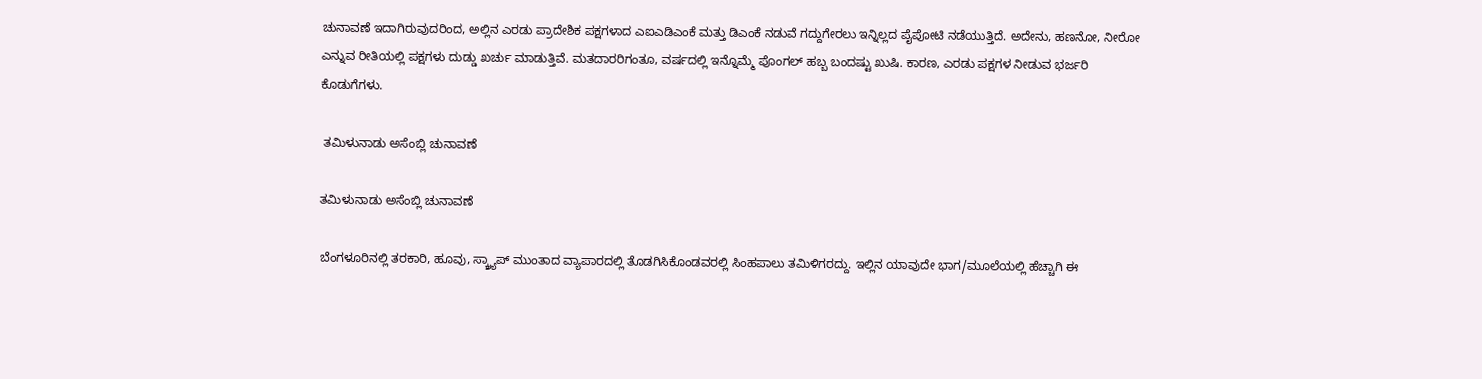ಚುನಾವಣೆ ಇದಾಗಿರುವುದರಿಂದ, ಅಲ್ಲಿನ ಎರಡು ಪ್ರಾದೇಶಿಕ ಪಕ್ಷಗಳಾದ ಎಐಎಡಿಎಂಕೆ ಮತ್ತು ಡಿಎಂಕೆ ನಡುವೆ ಗದ್ದುಗೇರಲು ಇನ್ನಿಲ್ಲದ ಪೈಪೋಟಿ ನಡೆಯುತ್ತಿದೆ. ಅದೇನು, ಹಣನೋ, ನೀರೋ ಎನ್ನುವ ರೀತಿಯಲ್ಲಿ ಪಕ್ಷಗಳು ದುಡ್ಡು ಖರ್ಚು ಮಾಡುತ್ತಿವೆ. ಮತದಾರರಿಗಂತೂ, ವರ್ಷದಲ್ಲಿ ಇನ್ನೊಮ್ಮೆ ಪೊಂಗಲ್ ಹಬ್ಬ ಬಂದಷ್ಟು ಖುಷಿ. ಕಾರಣ, ಎರಡು ಪಕ್ಷಗಳ ನೀಡುವ ಭರ್ಜರಿ ಕೊಡುಗೆಗಳು.

 ತಮಿಳುನಾಡು ಅಸೆಂಬ್ಲಿ ಚುನಾವಣೆ

ತಮಿಳುನಾಡು ಅಸೆಂಬ್ಲಿ ಚುನಾವಣೆ

ಬೆಂಗಳೂರಿನಲ್ಲಿ ತರಕಾರಿ, ಹೂವು, ಸ್ಕ್ರ್ಯಾಪ್ ಮುಂತಾದ ವ್ಯಾಪಾರದಲ್ಲಿ ತೊಡಗಿಸಿಕೊಂಡವರಲ್ಲಿ ಸಿಂಹಪಾಲು ತಮಿಳಿಗರದ್ದು. ಇಲ್ಲಿನ ಯಾವುದೇ ಭಾಗ/ಮೂಲೆಯಲ್ಲಿ ಹೆಚ್ಚಾಗಿ ಈ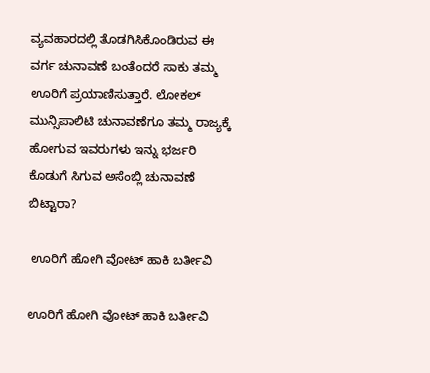ವ್ಯವಹಾರದಲ್ಲಿ ತೊಡಗಿಸಿಕೊಂಡಿರುವ ಈ ವರ್ಗ ಚುನಾವಣೆ ಬಂತೆಂದರೆ ಸಾಕು ತಮ್ಮ ಊರಿಗೆ ಪ್ರಯಾಣಿಸುತ್ತಾರೆ. ಲೋಕಲ್ ಮುನ್ಸಿಪಾಲಿಟಿ ಚುನಾವಣೆಗೂ ತಮ್ಮ ರಾಜ್ಯಕ್ಕೆ ಹೋಗುವ ಇವರುಗಳು ಇನ್ನು ಭರ್ಜರಿ ಕೊಡುಗೆ ಸಿಗುವ ಅಸೆಂಬ್ಲಿ ಚುನಾವಣೆ ಬಿಟ್ಟಾರಾ?

 ಊರಿಗೆ ಹೋಗಿ ವೋಟ್ ಹಾಕಿ ಬರ್ತೀವಿ

ಊರಿಗೆ ಹೋಗಿ ವೋಟ್ ಹಾಕಿ ಬರ್ತೀವಿ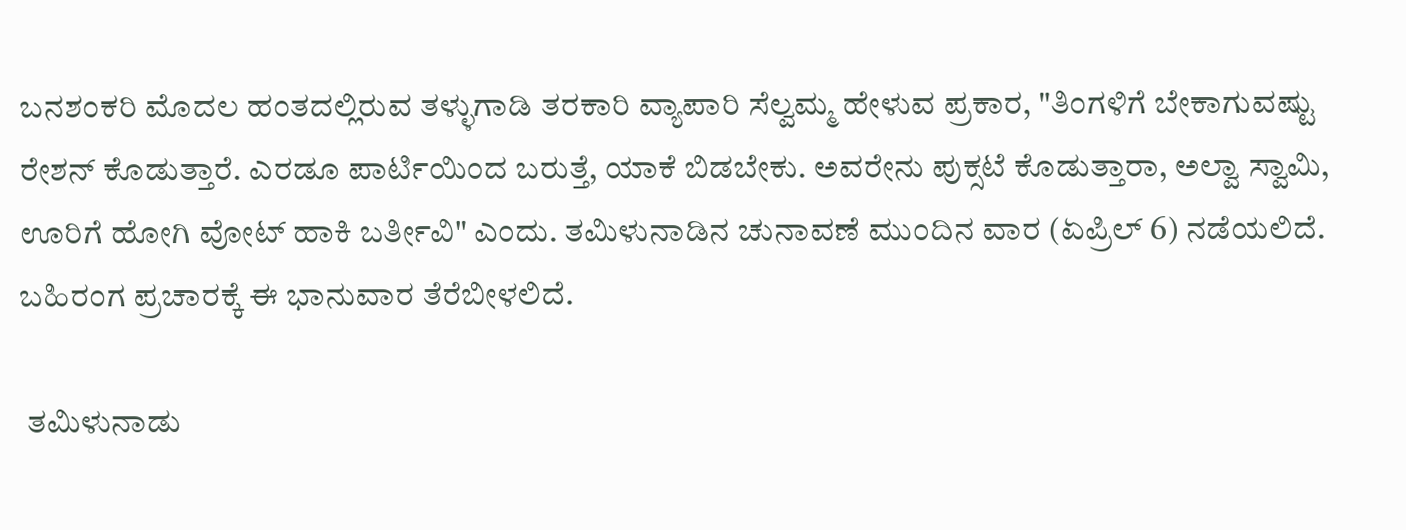ಬನಶಂಕರಿ ಮೊದಲ ಹಂತದಲ್ಲಿರುವ ತಳ್ಳುಗಾಡಿ ತರಕಾರಿ ವ್ಯಾಪಾರಿ ಸೆಲ್ವಮ್ಮ ಹೇಳುವ ಪ್ರಕಾರ, "ತಿಂಗಳಿಗೆ ಬೇಕಾಗುವಷ್ಟು ರೇಶನ್ ಕೊಡುತ್ತಾರೆ. ಎರಡೂ ಪಾರ್ಟಿಯಿಂದ ಬರುತ್ತೆ, ಯಾಕೆ ಬಿಡಬೇಕು. ಅವರೇನು ಪುಕ್ಸಟೆ ಕೊಡುತ್ತಾರಾ, ಅಲ್ವಾ ಸ್ವಾಮಿ, ಊರಿಗೆ ಹೋಗಿ ವೋಟ್ ಹಾಕಿ ಬರ್ತೀವಿ" ಎಂದು. ತಮಿಳುನಾಡಿನ ಚುನಾವಣೆ ಮುಂದಿನ ವಾರ (ಏಪ್ರಿಲ್ 6) ನಡೆಯಲಿದೆ. ಬಹಿರಂಗ ಪ್ರಚಾರಕ್ಕೆ ಈ ಭಾನುವಾರ ತೆರೆಬೀಳಲಿದೆ.

 ತಮಿಳುನಾಡು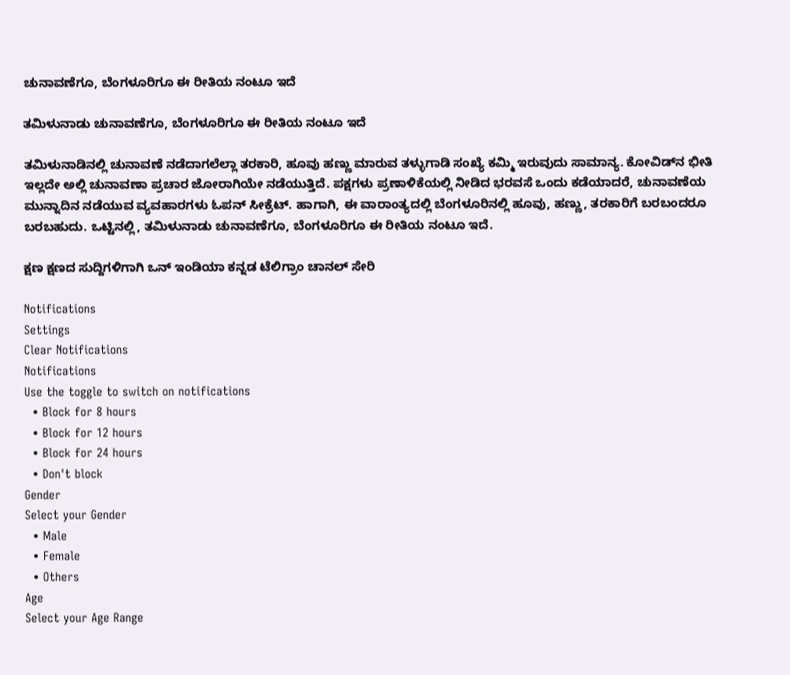ಚುನಾವಣೆಗೂ, ಬೆಂಗಳೂರಿಗೂ ಈ ರೀತಿಯ ನಂಟೂ ಇದೆ

ತಮಿಳುನಾಡು ಚುನಾವಣೆಗೂ, ಬೆಂಗಳೂರಿಗೂ ಈ ರೀತಿಯ ನಂಟೂ ಇದೆ

ತಮಿಳುನಾಡಿನಲ್ಲಿ ಚುನಾವಣೆ ನಡೆದಾಗಲೆಲ್ಲಾ ತರಕಾರಿ, ಹೂವು ಹಣ್ಣು ಮಾರುವ ತಳ್ಳುಗಾಡಿ ಸಂಖ್ಯೆ ಕಮ್ಮಿ ಇರುವುದು ಸಾಮಾನ್ಯ. ಕೋವಿಡ್‌ನ ಭೀತಿ ಇಲ್ಲದೇ ಅಲ್ಲಿ ಚುನಾವಣಾ ಪ್ರಚಾರ ಜೋರಾಗಿಯೇ ನಡೆಯುತ್ತಿದೆ. ಪಕ್ಷಗಳು ಪ್ರಣಾಳಿಕೆಯಲ್ಲಿ ನೀಡಿದ ಭರವಸೆ ಒಂದು ಕಡೆಯಾದರೆ, ಚುನಾವಣೆಯ ಮುನ್ನಾದಿನ ನಡೆಯುವ ವ್ಯವಹಾರಗಳು ಓಪನ್ ಸೀಕ್ರೆಟ್. ಹಾಗಾಗಿ, ಈ ವಾರಾಂತ್ಯದಲ್ಲಿ ಬೆಂಗಳೂರಿನಲ್ಲಿ ಹೂವು, ಹಣ್ಣು, ತರಕಾರಿಗೆ ಬರಬಂದರೂ ಬರಬಹುದು. ಒಟ್ಟಿನಲ್ಲಿ, ತಮಿಳುನಾಡು ಚುನಾವಣೆಗೂ, ಬೆಂಗಳೂರಿಗೂ ಈ ರೀತಿಯ ನಂಟೂ ಇದೆ.

ಕ್ಷಣ ಕ್ಷಣದ ಸುದ್ದಿಗಳಿಗಾಗಿ ಒನ್ ಇಂಡಿಯಾ ಕನ್ನಡ ಟೆಲಿಗ್ರಾಂ ಚಾನಲ್ ಸೇರಿ

Notifications
Settings
Clear Notifications
Notifications
Use the toggle to switch on notifications
  • Block for 8 hours
  • Block for 12 hours
  • Block for 24 hours
  • Don't block
Gender
Select your Gender
  • Male
  • Female
  • Others
Age
Select your Age Range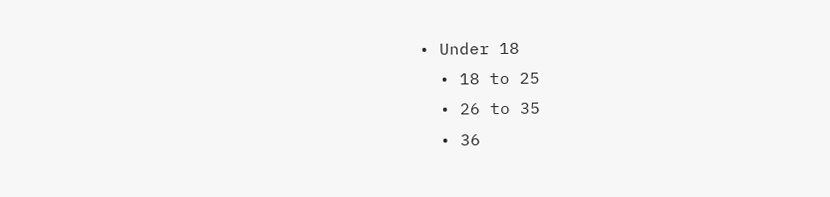• Under 18
  • 18 to 25
  • 26 to 35
  • 36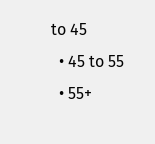to 45
  • 45 to 55
  • 55+